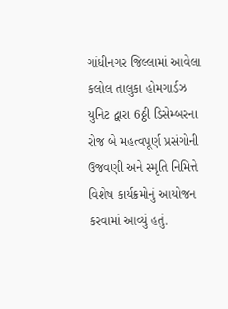ગાંધીનગર જિલ્લામાં આવેલા કલોલ તાલુકા હોમગાર્ડઝ યુનિટ દ્વારા 6ઠ્ઠી ડિસેમ્બરના રોજ બે મહત્વપૂર્ણ પ્રસંગોની ઉજવણી અને સ્મૃતિ નિમિત્તે વિશેષ કાર્યક્રમોનું આયોજન કરવામાં આવ્યું હતું.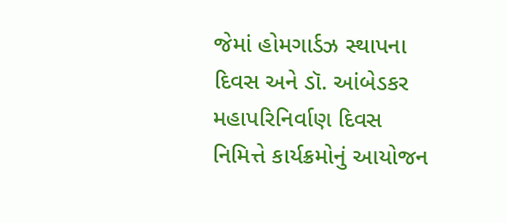જેમાં હોમગાર્ડઝ સ્થાપના દિવસ અને ડૉ. આંબેડકર મહાપરિનિર્વાણ દિવસ નિમિત્તે કાર્યક્રમોનું આયોજન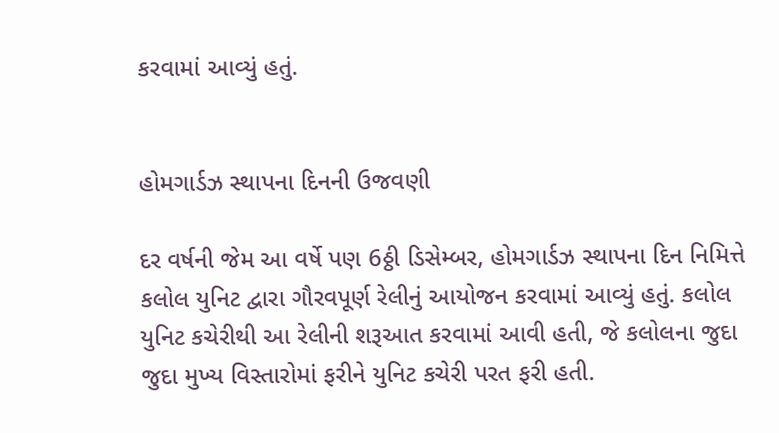કરવામાં આવ્યું હતું.


હોમગાર્ડઝ સ્થાપના દિનની ઉજવણી

દર વર્ષની જેમ આ વર્ષે પણ 6ઠ્ઠી ડિસેમ્બર, હોમગાર્ડઝ સ્થાપના દિન નિમિત્તે કલોલ યુનિટ દ્વારા ગૌરવપૂર્ણ રેલીનું આયોજન કરવામાં આવ્યું હતું. કલોલ યુનિટ કચેરીથી આ રેલીની શરૂઆત કરવામાં આવી હતી, જે કલોલના જુદા જુદા મુખ્ય વિસ્તારોમાં ફરીને યુનિટ કચેરી પરત ફરી હતી.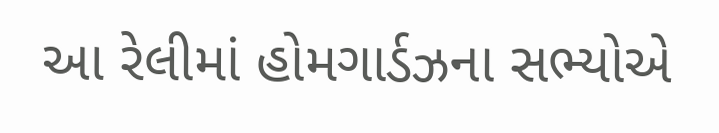આ રેલીમાં હોમગાર્ડઝના સભ્યોએ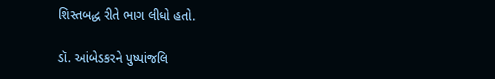શિસ્તબદ્ધ રીતે ભાગ લીધો હતો.

ડૉ. આંબેડકરને પુષ્પાંજલિ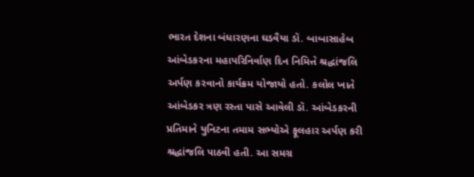ભારત દેશના બંધારણના ઘડવૈયા ડૉ. બાબાસાહેબ આંબેડકરના મહાપરિનિર્વાણ દિન નિમિત્તે શ્રદ્ધાંજલિ અર્પણ કરવાનો કાર્યક્રમ યોજાયો હતો. કલોલ ખાતે આંબેડકર ત્રણ રસ્તા પાસે આવેલી ડૉ. આંબેડકરની પ્રતિમાને યુનિટના તમામ સભ્યોએ ફૂલહાર અર્પણ કરી શ્રદ્ધાંજલિ પાઠવી હતી. આ સમગ્ર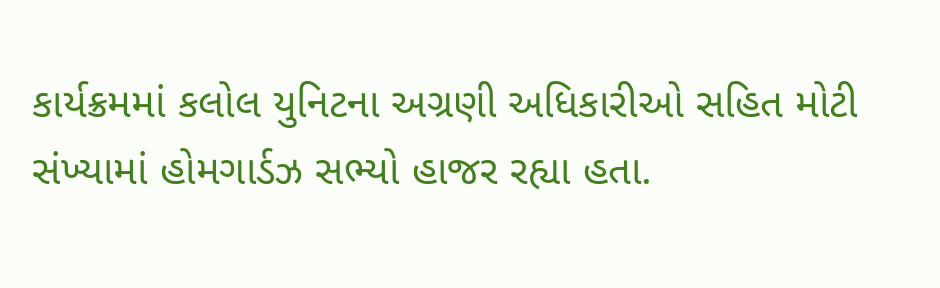કાર્યક્રમમાં કલોલ યુનિટના અગ્રણી અધિકારીઓ સહિત મોટી સંખ્યામાં હોમગાર્ડઝ સભ્યો હાજર રહ્યા હતા.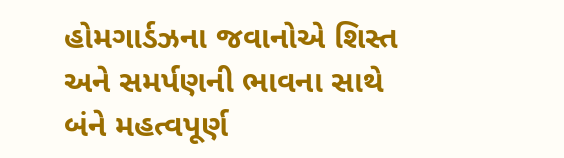હોમગાર્ડઝના જવાનોએ શિસ્ત અને સમર્પણની ભાવના સાથે બંને મહત્વપૂર્ણ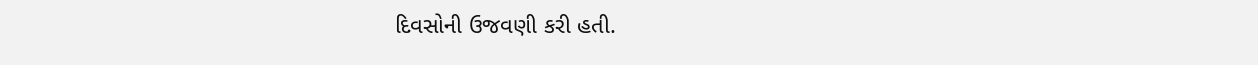દિવસોની ઉજવણી કરી હતી.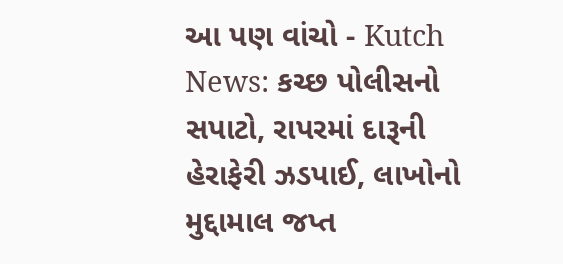આ પણ વાંચો - Kutch News: કચ્છ પોલીસનો સપાટો, રાપરમાં દારૂની હેરાફેરી ઝડપાઈ, લાખોનો મુદ્દામાલ જપ્ત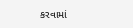કરવામાં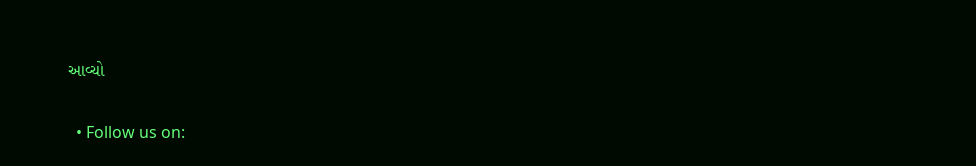આવ્ચો


  • Follow us on: